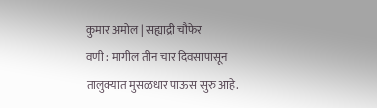कुमार अमोल | सह्याद्री चौफेर
वणी : मागील तीन चार दिवसापासून तालुक्यात मुसळधार पाऊस सुरु आहे.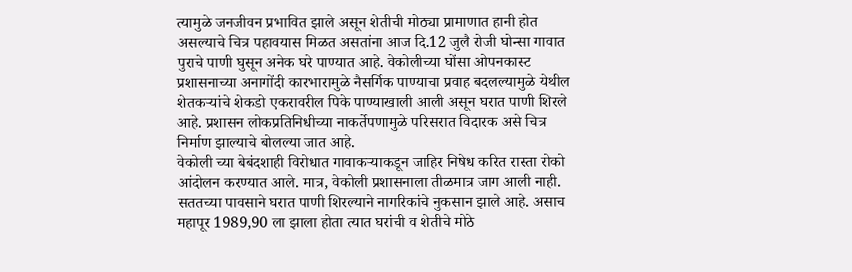त्यामुळे जनजीवन प्रभावित झाले असून शेतीची मोठ्या प्रामाणात हानी होत असल्याचे चित्र पहावयास मिळत असतांना आज दि.12 जुलै रोजी घोन्सा गावात पुराचे पाणी घुसून अनेक घरे पाण्यात आहे. वेकोलीच्या घोंसा ओपनकास्ट प्रशासनाच्या अनागोंदी कारभारामुळे नैसर्गिक पाण्याचा प्रवाह बदलल्यामुळे येथील शेतकऱ्यांचे शेकडो एकरावरील पिके पाण्याखाली आली असून घरात पाणी शिरले आहे. प्रशासन लोकप्रतिनिधीच्या नाकर्तेपणामुळे परिसरात विदारक असे चित्र निर्माण झाल्याचे बोलल्या जात आहे.
वेकोली च्या बेबंदशाही विरोधात गावाकऱ्याकडून जाहिर निषेध करित रास्ता रोको आंदोलन करण्यात आले. मात्र, वेकोली प्रशासनाला तीळमात्र जाग आली नाही. सततच्या पावसाने घरात पाणी शिरल्याने नागरिकांचे नुकसान झाले आहे. असाच महापूर 1989,90 ला झाला होता त्यात घरांची व शेतीचे मोठे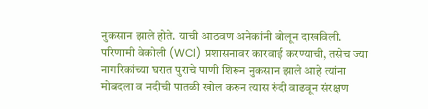नुकसान झाले होते. याची आठवण अनेकांनी बोलून दाखविली.
परिणामी वेकोली (WCl) प्रशासनावर कारवाई करण्याची, तसेच ज्या नागरिकांच्या घरात पुराचे पाणी शिरून नुकसान झाले आहे त्यांना मोबदला व नदीची पातळी खोल करुन त्यास रुंदी वाढवून संरक्षण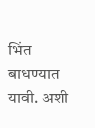भिंत बाधण्यात यावी. अशी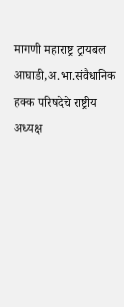मागणी महाराष्ट्र ट्रायबल आघाडी,अ.भा.संवैधानिक हक्क परिषदेचे राष्ट्रीय अध्यक्ष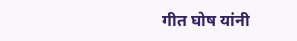गीत घोष यांनी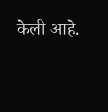केली आहे.